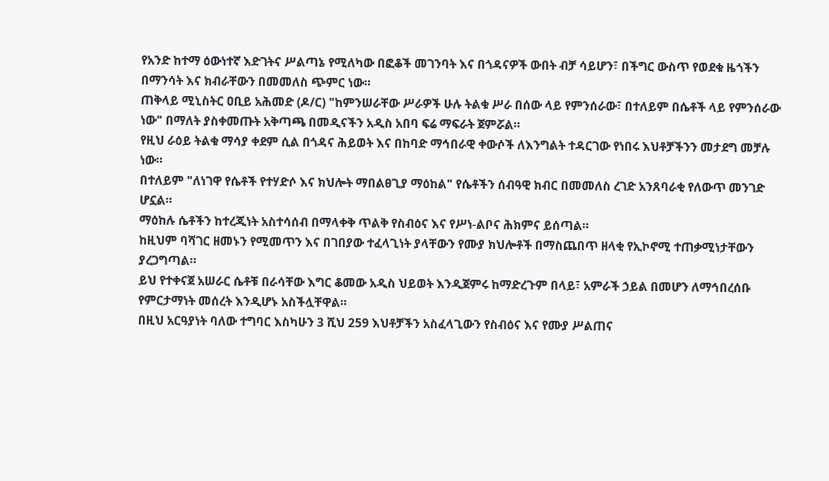የአንድ ከተማ ዕውነተኛ እድገትና ሥልጣኔ የሚለካው በፎቆች መገንባት እና በጎዳናዎች ውበት ብቻ ሳይሆን፣ በችግር ውስጥ የወደቁ ዜጎችን በማንሳት እና ክብራቸውን በመመለስ ጭምር ነው።
ጠቅላይ ሚኒስትር ዐቢይ አሕመድ (ዶ/ር) "ከምንሠራቸው ሥራዎች ሁሉ ትልቁ ሥራ በሰው ላይ የምንሰራው፣ በተለይም በሴቶች ላይ የምንሰራው ነው" በማለት ያስቀመጡት አቅጣጫ በመዲናችን አዲስ አበባ ፍሬ ማፍራት ጀምሯል።
የዚህ ራዕይ ትልቁ ማሳያ ቀደም ሲል በጎዳና ሕይወት እና በከባድ ማኅበራዊ ቀውሶች ለእንግልት ተዳርገው የነበሩ እህቶቻችንን መታደግ መቻሉ ነው።
በተለይም "ለነገዋ የሴቶች የተሃድሶ እና ክህሎት ማበልፀጊያ ማዕከል" የሴቶችን ሰብዓዊ ክብር በመመለስ ረገድ አንጸባራቂ የለውጥ መንገድ ሆኗል።
ማዕከሉ ሴቶችን ከተረጂነት አስተሳሰብ በማላቀቅ ጥልቅ የስብዕና እና የሥነ-ልቦና ሕክምና ይሰጣል።
ከዚህም ባሻገር ዘመኑን የሚመጥን እና በገበያው ተፈላጊነት ያላቸውን የሙያ ክህሎቶች በማስጨበጥ ዘላቂ የኢኮኖሚ ተጠቃሚነታቸውን ያረጋግጣል።
ይህ የተቀናጀ አሠራር ሴቶቹ በራሳቸው እግር ቆመው አዲስ ህይወት እንዲጀምሩ ከማድረጉም በላይ፣ አምራች ኃይል በመሆን ለማኅበረሰቡ የምርታማነት መሰረት እንዲሆኑ አስችሏቸዋል።
በዚህ አርዓያነት ባለው ተግባር እስካሁን 3 ሺህ 259 እህቶቻችን አስፈላጊውን የስብዕና እና የሙያ ሥልጠና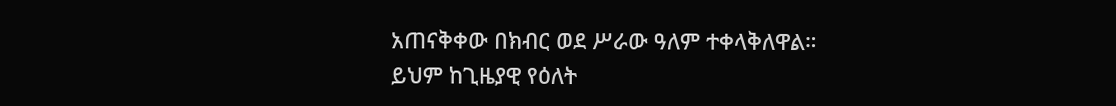አጠናቅቀው በክብር ወደ ሥራው ዓለም ተቀላቅለዋል።
ይህም ከጊዜያዊ የዕለት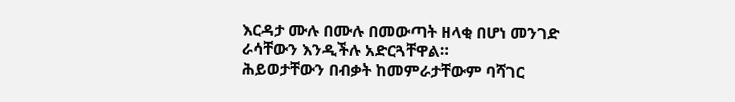እርዳታ ሙሉ በሙሉ በመውጣት ዘላቂ በሆነ መንገድ ራሳቸውን እንዲችሉ አድርጓቸዋል።
ሕይወታቸውን በብቃት ከመምራታቸውም ባሻገር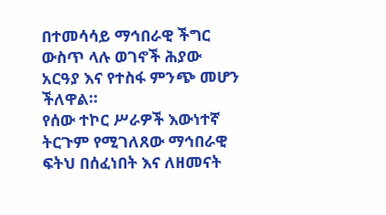በተመሳሳይ ማኅበራዊ ችግር ውስጥ ላሉ ወገኖች ሕያው አርዓያ እና የተስፋ ምንጭ መሆን ችለዋል።
የሰው ተኮር ሥራዎች እውነተኛ ትርጉም የሚገለጸው ማኅበራዊ ፍትህ በሰፈነበት እና ለዘመናት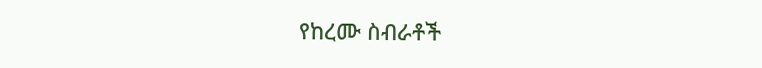የከረሙ ስብራቶች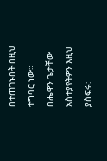በተጠገኑበት በዚህ ተግባር ነው።
በሔዋን ጌታቸው
አስተያየትዎን እዚህ ያስፍሩ: